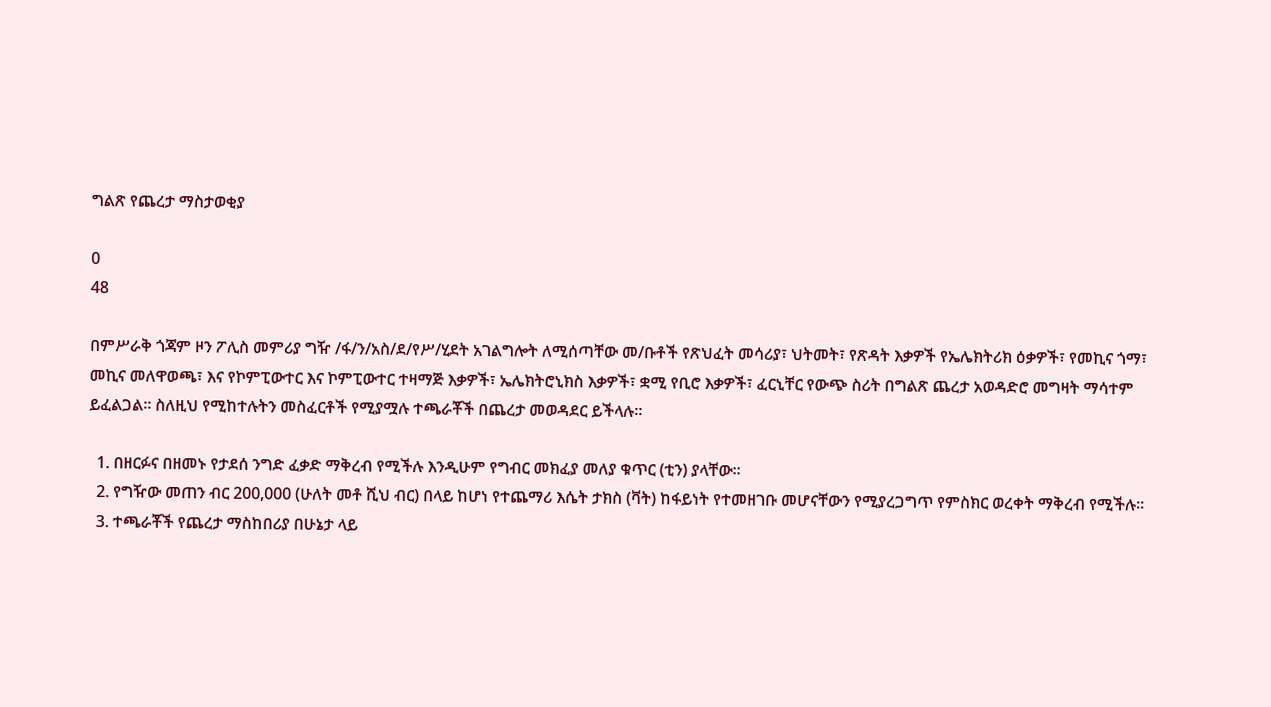ግልጽ የጨረታ ማስታወቂያ

0
48

በምሥራቅ ጎጃም ዞን ፖሊስ መምሪያ ግዥ /ፋ/ን/አስ/ደ/የሥ/ሂደት አገልግሎት ለሚሰጣቸው መ/ቡቶች የጽህፈት መሳሪያ፣ ህትመት፣ የጽዳት እቃዎች የኤሌክትሪክ ዕቃዎች፣ የመኪና ጎማ፣ መኪና መለዋወጫ፣ እና የኮምፒውተር እና ኮምፒውተር ተዛማጅ እቃዎች፣ ኤሌክትሮኒክስ እቃዎች፣ ቋሚ የቢሮ እቃዎች፣ ፈርኒቸር የውጭ ስሪት በግልጽ ጨረታ አወዳድሮ መግዛት ማሳተም ይፈልጋል፡፡ ስለዚህ የሚከተሉትን መስፈርቶች የሚያሟሉ ተጫራቾች በጨረታ መወዳደር ይችላሉ፡፡

  1. በዘርፉና በዘመኑ የታደሰ ንግድ ፈቃድ ማቅረብ የሚችሉ እንዲሁም የግብር መክፈያ መለያ ቁጥር (ቲን) ያላቸው፡፡
  2. የግዥው መጠን ብር 200,000 (ሁለት መቶ ሺህ ብር) በላይ ከሆነ የተጨማሪ እሴት ታክስ (ቫት) ከፋይነት የተመዘገቡ መሆናቸውን የሚያረጋግጥ የምስክር ወረቀት ማቅረብ የሚችሉ፡፡
  3. ተጫራቾች የጨረታ ማስከበሪያ በሁኔታ ላይ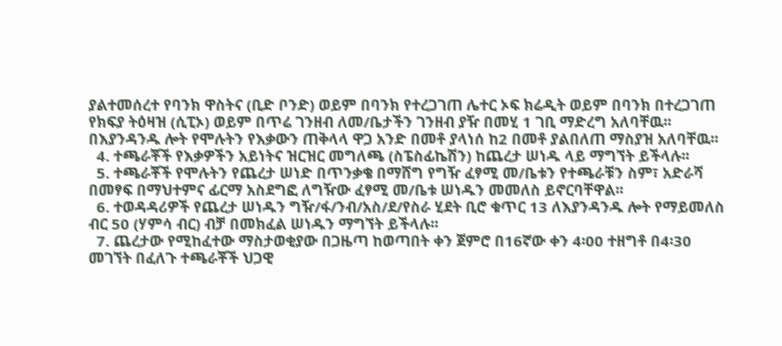ያልተመሰረተ የባንክ ዋስትና (ቢድ ቦንድ) ወይም በባንክ የተረጋገጠ ሌተር ኦፍ ክሬዲት ወይም በባንክ በተረጋገጠ የክፍያ ትዕዛዝ (ሲፒኦ) ወይም በጥሬ ገንዘብ ለመ/ቤታችን ገንዘብ ያዥ በመሂ 1 ገቢ ማድረግ አለባቸዉ፡፡ በእያንዳንዱ ሎት የሞሉትን የእቃውን ጠቅላላ ዋጋ አንድ በመቶ ያላነሰ ከ2 በመቶ ያልበለጠ ማስያዝ አለባቸዉ፡፡
  4. ተጫራቾች የእቃዎችን አይነትና ዝርዝር መግለጫ (ስፔስፊኬሽን) ከጨረታ ሠነዱ ላይ ማግኘት ይችላሉ፡፡
  5. ተጫራቾች የሞሉትን የጨረታ ሠነድ በጥንቃቄ በማሸግ የግዥ ፈፃሚ መ/ቤቱን የተጫራቹን ስም፣ አድራሻ በመፃፍ በማህተምና ፊርማ አስደግፎ ለግዥው ፈፃሚ መ/ቤቱ ሠነዱን መመለስ ይኖርባቸዋል፡፡
  6. ተወዳዳሪዎች የጨረታ ሠነዱን ግዥ/ፋ/ንብ/አስ/ደ/የስራ ሂደት ቢሮ ቁጥር 13 ለእያንዳንዱ ሎት የማይመለስ ብር 50 (ሃምሳ ብር) ብቻ በመክፈል ሠነዱን ማግኘት ይችላሉ፡፡
  7. ጨረታው የሚከፈተው ማስታወቂያው በጋዜጣ ከወጣበት ቀን ጀምሮ በ16ኛው ቀን 4፡00 ተዘግቶ በ4፡30 መገኘት በፈለጉ ተጫራቾች ህጋዊ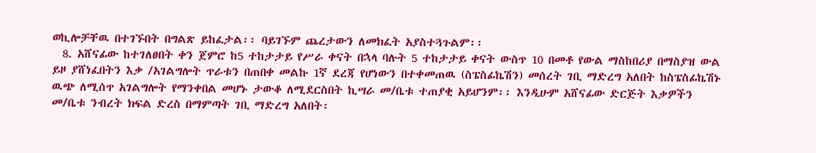ወኪሎቻቸዉ በተገኙበት በግልጽ ይከፈታል፡፡ ባይገኙም ጨረታውን ለመክፈት አያስተጓጉልም፡፡
  8. አሸናፊው ከተገለፀበት ቀን ጀምሮ ከ5 ተከታታይ የሥራ ቀናት በኋላ ባሉት 5 ተከታታይ ቀናት ውስጥ 10 በመቶ የውል ማስከበሪያ በማስያዝ ውል ይዞ ያሸነፈበትን እቃ /አገልግሎት ጥራቱን በጠበቀ መልኩ 1ኛ ደረጃ የሆነውን በተቀመጠዉ (ስፔስፊኬሽን) መሰረት ገቢ ማድረግ አለበት ከስፔስፊኬሽኑ ዉጭ ለሚሰጥ አገልግሎት የማንቀበል መሆኑ ታውቆ ለሚደርስበት ኪሣራ መ/ቤቱ ተጠያቂ አይሆንም፡፡ እንዲሁም አሸናፊው ድርጅት እቃዎችን መ/ቤቱ ንብረት ክፍል ድረስ በማምጣት ገቢ ማድረግ አለበት፡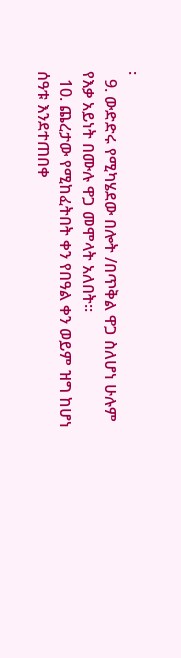፡
  9. ውድድሩ የሚካሄደው በሎት /በጥቅል ዋጋ ስለሆነ ሁሉም የእቃ አይነት በሙሉ ዋጋ መሞላት አለበት፡፡
  10. ጨረታው የሚከፈትበት ቀን የበዓል ቀን ወይም ዝግ ከሆነ ሰዓቱ እንደተጠበቀ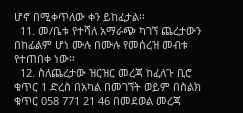ሆኖ በሚቀጥለው ቀን ይከፈታል፡፡
  11. መ/ቤቱ የተሻለ አማራጭ ካገኘ ጨረታውን በከፊልም ሆነ ሙሉ በሙሉ የመሰረዝ መብቱ የተጠበቀ ነው፡፡
  12. ስለጨረታው ዝርዝር መረጃ ከፈለጉ ቢሮ ቁጥር 1 ድረስ በአካል በመገኘት ወይም በስልክ ቁጥር 058 771 21 46 በመደወል መረጃ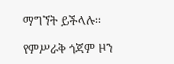ማግኘት ይችላሉ፡፡

የምሥራቅ ጎጃም ዞን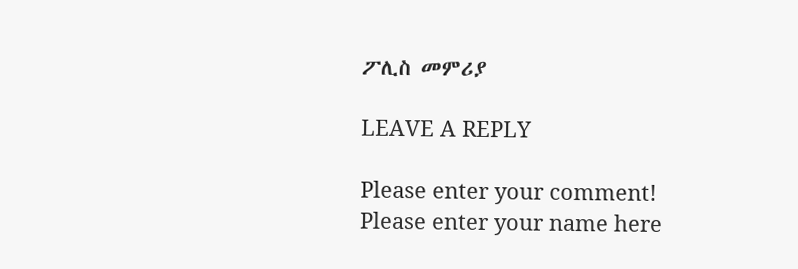ፖሊስ መምሪያ

LEAVE A REPLY

Please enter your comment!
Please enter your name here